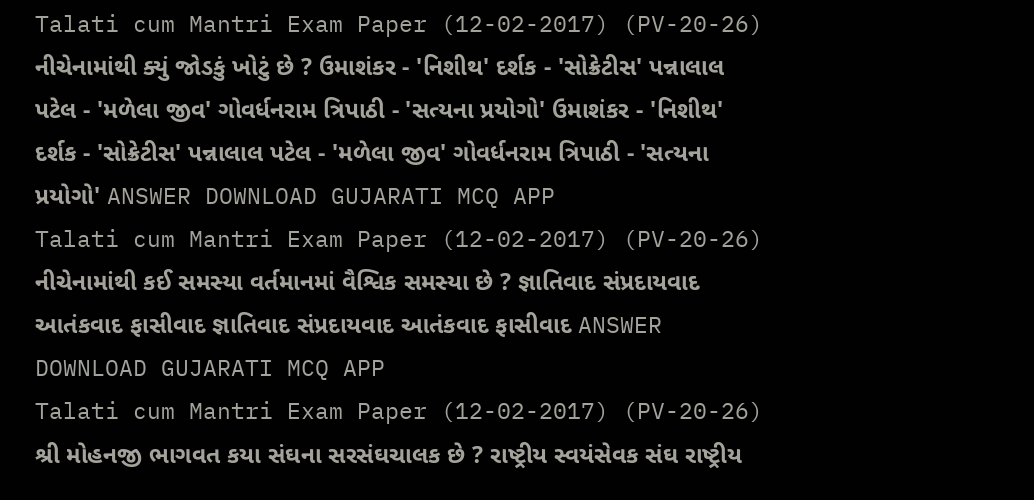Talati cum Mantri Exam Paper (12-02-2017) (PV-20-26) નીચેનામાંથી ક્યું જોડકું ખોટું છે ? ઉમાશંકર - 'નિશીથ' દર્શક - 'સોક્રેટીસ' પન્નાલાલ પટેલ - 'મળેલા જીવ' ગોવર્ધનરામ ત્રિપાઠી - 'સત્યના પ્રયોગો' ઉમાશંકર - 'નિશીથ' દર્શક - 'સોક્રેટીસ' પન્નાલાલ પટેલ - 'મળેલા જીવ' ગોવર્ધનરામ ત્રિપાઠી - 'સત્યના પ્રયોગો' ANSWER DOWNLOAD GUJARATI MCQ APP
Talati cum Mantri Exam Paper (12-02-2017) (PV-20-26) નીચેનામાંથી કઈ સમસ્યા વર્તમાનમાં વૈશ્વિક સમસ્યા છે ? જ્ઞાતિવાદ સંપ્રદાયવાદ આતંકવાદ ફાસીવાદ જ્ઞાતિવાદ સંપ્રદાયવાદ આતંકવાદ ફાસીવાદ ANSWER DOWNLOAD GUJARATI MCQ APP
Talati cum Mantri Exam Paper (12-02-2017) (PV-20-26) શ્રી મોહનજી ભાગવત કયા સંઘના સરસંઘચાલક છે ? રાષ્ટ્રીય સ્વયંસેવક સંઘ રાષ્ટ્રીય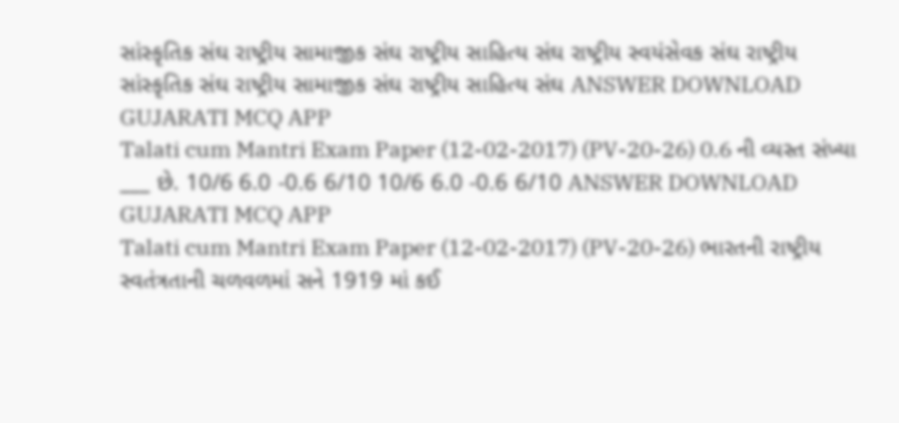સાંસ્કૃતિક સંઘ રાષ્ટ્રીય સામાજીક સંઘ રાષ્ટ્રીય સાહિત્ય સંઘ રાષ્ટ્રીય સ્વયંસેવક સંઘ રાષ્ટ્રીય સાંસ્કૃતિક સંઘ રાષ્ટ્રીય સામાજીક સંઘ રાષ્ટ્રીય સાહિત્ય સંઘ ANSWER DOWNLOAD GUJARATI MCQ APP
Talati cum Mantri Exam Paper (12-02-2017) (PV-20-26) 0.6 ની વ્યસ્ત સંખ્યા ___ છે. 10/6 6.0 -0.6 6/10 10/6 6.0 -0.6 6/10 ANSWER DOWNLOAD GUJARATI MCQ APP
Talati cum Mantri Exam Paper (12-02-2017) (PV-20-26) ભારતની રાષ્ટ્રીય સ્વતંત્રતાની ચળવળમાં સને 1919 માં કઈ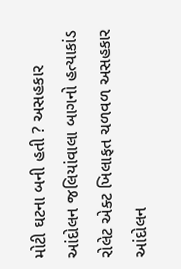મોટી ઘટના બની હતી ? અસહકાર આંદોલન જલિયાંવાલા બાગનો હત્યાકાંડ રોલેટ એક્ટ ખિલાફત ચળવળ અસહકાર આંદોલન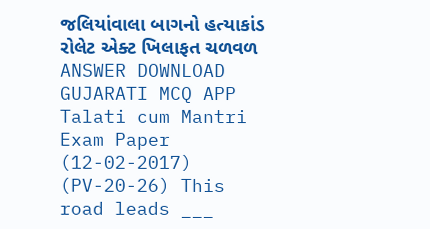જલિયાંવાલા બાગનો હત્યાકાંડ રોલેટ એક્ટ ખિલાફત ચળવળ ANSWER DOWNLOAD GUJARATI MCQ APP
Talati cum Mantri Exam Paper (12-02-2017) (PV-20-26) This road leads ___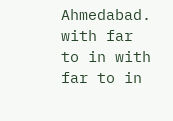Ahmedabad. with far to in with far to in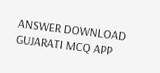ANSWER DOWNLOAD GUJARATI MCQ APP